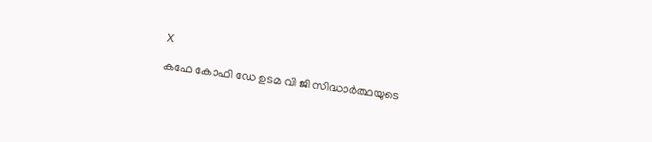X

കഫേ കോഫി ഡേ ഉടമ വി ജി സിദ്ധാര്‍ത്ഥയുടെ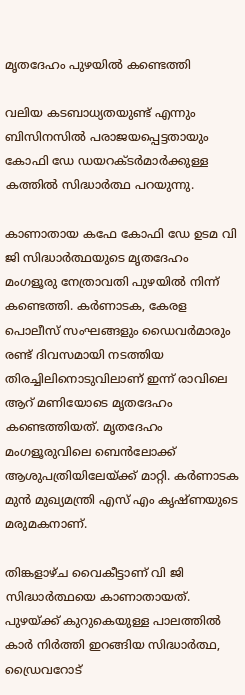മൃതദേഹം പുഴയില്‍ കണ്ടെത്തി

വലിയ കടബാധ്യതയുണ്ട് എന്നും ബിസിനസില്‍ പരാജയപ്പെട്ടതായും കോഫി ഡേ ഡയറക്ടര്‍മാര്‍ക്കുള്ള കത്തില്‍ സിദ്ധാര്‍ത്ഥ പറയുന്നു.

കാണാതായ കഫേ കോഫി ഡേ ഉടമ വി ജി സിദ്ധാര്‍ത്ഥയുടെ മൃതദേഹം മംഗളൂരു നേത്രാവതി പുഴയില്‍ നിന്ന് കണ്ടെത്തി. കര്‍ണാടക, കേരള പൊലീസ് സംഘങ്ങളും ഡൈവര്‍മാരും രണ്ട് ദിവസമായി നടത്തിയ തിരച്ചിലിനൊടുവിലാണ് ഇന്ന് രാവിലെ ആറ് മണിയോടെ മൃതദേഹം കണ്ടെത്തിയത്. മൃതദേഹം മംഗളൂരുവിലെ ബെന്‍ലോക്ക് ആശുപത്രിയിലേയ്ക്ക് മാറ്റി. കര്‍ണാടക മുന്‍ മുഖ്യമന്ത്രി എസ് എം കൃഷ്ണയുടെ മരുമകനാണ്.

തിങ്കളാഴ്ച വൈകീട്ടാണ് വി ജി സിദ്ധാര്‍ത്ഥയെ കാണാതായത്. പുഴയ്ക്ക് കുറുകെയുള്ള പാലത്തില്‍ കാര്‍ നിര്‍ത്തി ഇറങ്ങിയ സിദ്ധാര്‍ത്ഥ, ഡ്രൈവറോട്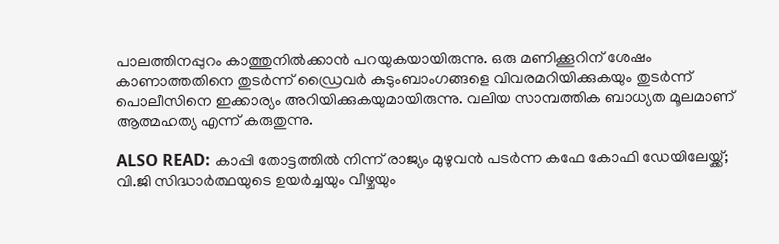പാലത്തിനപ്പുറം കാത്തുനില്‍ക്കാന്‍ പറയുകയായിരുന്നു. ഒരു മണിക്കൂറിന് ശേഷം കാണാത്തതിനെ തുടര്‍ന്ന് ഡ്രൈവര്‍ കുടുംബാംഗങ്ങളെ വിവരമറിയിക്കുകയും തുടര്‍ന്ന് പൊലീസിനെ ഇക്കാര്യം അറിയിക്കുകയുമായിരുന്നു. വലിയ സാമ്പത്തിക ബാധ്യത മൂലമാണ് ആത്മഹത്യ എന്ന് കരുതുന്നു.

ALSO READ: കാപ്പി തോട്ടത്തില്‍ നിന്ന് രാജ്യം മുഴുവന്‍ പടര്‍ന്ന കഫേ കോഫി ഡേയിലേയ്ക്ക്; വി.ജി സിദ്ധാര്‍ത്ഥയുടെ ഉയര്‍ച്ചയും വീഴ്ചയും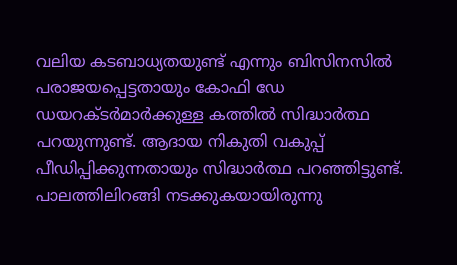വലിയ കടബാധ്യതയുണ്ട് എന്നും ബിസിനസില്‍ പരാജയപ്പെട്ടതായും കോഫി ഡേ ഡയറക്ടര്‍മാര്‍ക്കുള്ള കത്തില്‍ സിദ്ധാര്‍ത്ഥ പറയുന്നുണ്ട്. ആദായ നികുതി വകുപ്പ് പീഡിപ്പിക്കുന്നതായും സിദ്ധാര്‍ത്ഥ പറഞ്ഞിട്ടുണ്ട്. പാലത്തിലിറങ്ങി നടക്കുകയായിരുന്നു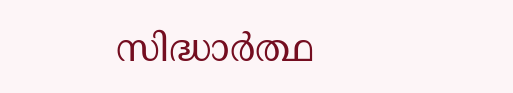സിദ്ധാര്‍ത്ഥ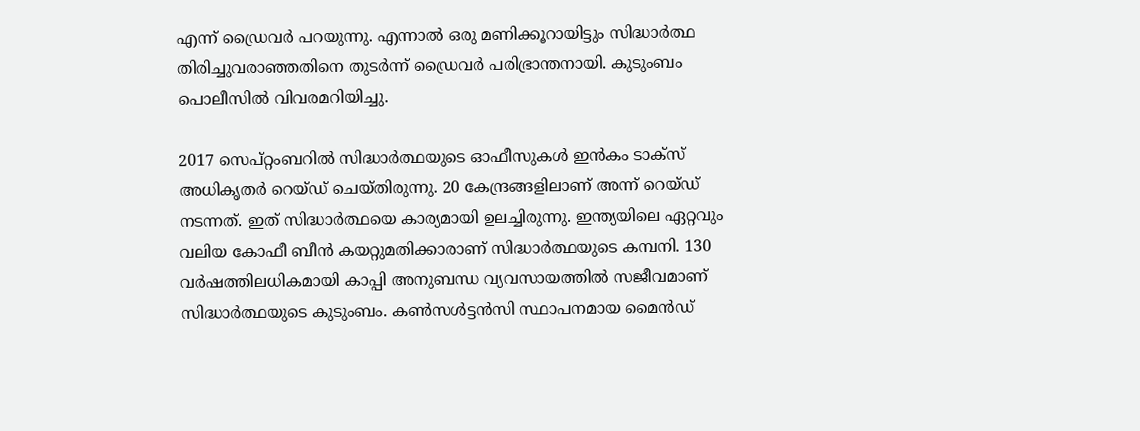എന്ന് ഡ്രൈവര്‍ പറയുന്നു. എന്നാല്‍ ഒരു മണിക്കൂറായിട്ടും സിദ്ധാര്‍ത്ഥ തിരിച്ചുവരാഞ്ഞതിനെ തുടര്‍ന്ന് ഡ്രൈവര്‍ പരിഭ്രാന്തനായി. കുടുംബം പൊലീസില്‍ വിവരമറിയിച്ചു.

2017 സെപ്റ്റംബറില്‍ സിദ്ധാര്‍ത്ഥയുടെ ഓഫീസുകള്‍ ഇന്‍കം ടാക്‌സ് അധികൃതര്‍ റെയ്ഡ് ചെയ്തിരുന്നു. 20 കേന്ദ്രങ്ങളിലാണ് അന്ന് റെയ്ഡ് നടന്നത്. ഇത് സിദ്ധാര്‍ത്ഥയെ കാര്യമായി ഉലച്ചിരുന്നു. ഇന്ത്യയിലെ ഏറ്റവും വലിയ കോഫീ ബീന്‍ കയറ്റുമതിക്കാരാണ് സിദ്ധാര്‍ത്ഥയുടെ കമ്പനി. 130 വര്‍ഷത്തിലധികമായി കാപ്പി അനുബന്ധ വ്യവസായത്തില്‍ സജീവമാണ് സിദ്ധാര്‍ത്ഥയുടെ കുടുംബം. കണ്‍സള്‍ട്ടന്‍സി സ്ഥാപനമായ മൈന്‍ഡ്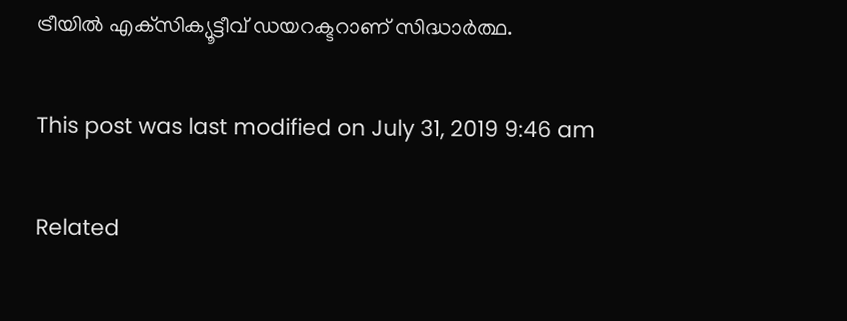ട്രീയില്‍ എക്‌സിക്യൂട്ടീവ് ഡയറക്ടറാണ് സിദ്ധാര്‍ത്ഥ.

This post was last modified on July 31, 2019 9:46 am

Related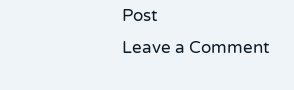Post
Leave a Comment